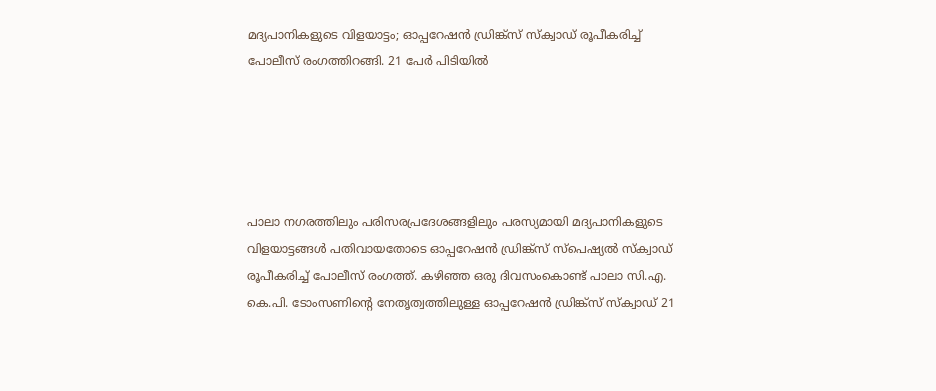മദ്യപാനികളുടെ വിളയാട്ടം; ഓപ്പറേഷന്‍ ഡ്രിങ്ക്‌സ് സ്‌ക്വാഡ് രൂപീകരിച്ച് പോലീസ് രംഗത്തിറങ്ങി. 21 പേര്‍ പിടിയില്‍





പാലാ നഗരത്തിലും പരിസരപ്രദേശങ്ങളിലും പരസ്യമായി മദ്യപാനികളുടെ വിളയാട്ടങ്ങള്‍ പതിവായതോടെ ഓപ്പറേഷന്‍ ഡ്രിങ്ക്‌സ് സ്‌പെഷ്യല്‍ സ്‌ക്വാഡ് രൂപീകരിച്ച് പോലീസ് രംഗത്ത്. കഴിഞ്ഞ ഒരു ദിവസംകൊണ്ട് പാലാ സി.എ. കെ.പി. ടോംസണിന്റെ നേതൃത്വത്തിലുള്ള ഓപ്പറേഷന്‍ ഡ്രിങ്ക്‌സ് സ്‌ക്വാഡ് 21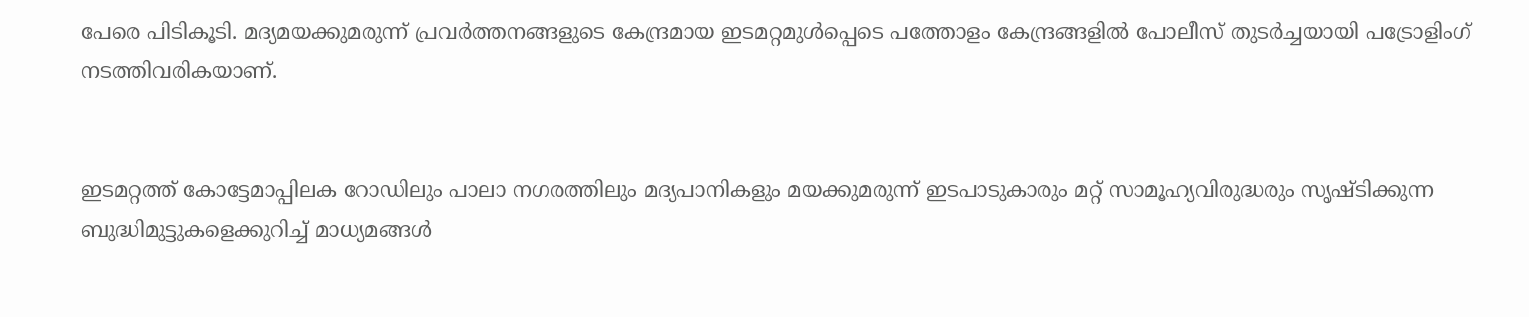പേരെ പിടികൂടി. മദ്യമയക്കുമരുന്ന് പ്രവര്‍ത്തനങ്ങളുടെ കേന്ദ്രമായ ഇടമറ്റമുള്‍പ്പെടെ പത്തോളം കേന്ദ്രങ്ങളില്‍ പോലീസ് തുടര്‍ച്ചയായി പട്രോളിംഗ് നടത്തിവരികയാണ്.


ഇടമറ്റത്ത് കോട്ടേമാപ്പിലക റോഡിലും പാലാ നഗരത്തിലും മദ്യപാനികളും മയക്കുമരുന്ന് ഇടപാടുകാരും മറ്റ് സാമൂഹ്യവിരുദ്ധരും സൃഷ്ടിക്കുന്ന ബുദ്ധിമുട്ടുകളെക്കുറിച്ച് മാധ്യമങ്ങള്‍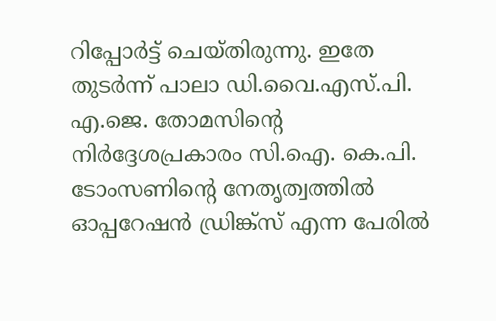റിപ്പോര്‍ട്ട് ചെയ്തിരുന്നു. ഇതേ തുടര്‍ന്ന് പാലാ ഡി.വൈ.എസ്.പി. എ.ജെ. തോമസിന്റെ നിര്‍ദ്ദേശപ്രകാരം സി.ഐ. കെ.പി. ടോംസണിന്റെ നേതൃത്വത്തില്‍ ഓപ്പറേഷന്‍ ഡ്രിങ്ക്‌സ് എന്ന പേരില്‍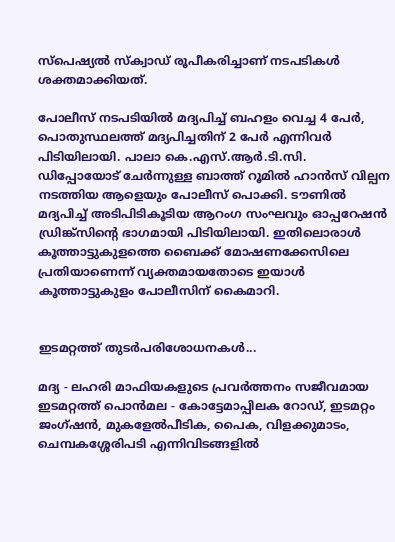സ്‌പെഷ്യല്‍ സ്‌ക്വാഡ് രൂപീകരിച്ചാണ് നടപടികള്‍ ശക്തമാക്കിയത്.

പോലീസ് നടപടിയില്‍ മദ്യപിച്ച് ബഹളം വെച്ച 4 പേര്‍, പൊതുസ്ഥലത്ത് മദ്യപിച്ചതിന് 2 പേര്‍ എന്നിവര്‍ പിടിയിലായി. പാലാ കെ.എസ്.ആര്‍.ടി.സി. ഡിപ്പോയോട് ചേര്‍ന്നുള്ള ബാത്ത് റൂമില്‍ ഹാന്‍സ് വില്പന നടത്തിയ ആളെയും പോലീസ് പൊക്കി. ടൗണില്‍ മദ്യപിച്ച് അടിപിടികൂടിയ ആറംഗ സംഘവും ഓപ്പറേഷന്‍ ഡ്രിങ്ക്‌സിന്റെ ഭാഗമായി പിടിയിലായി. ഇതിലൊരാള്‍ കൂത്താട്ടുകുളത്തെ ബൈക്ക് മോഷണക്കേസിലെ പ്രതിയാണെന്ന് വ്യക്തമായതോടെ ഇയാള്‍ കൂത്താട്ടുകുളം പോലീസിന് കൈമാറി.


ഇടമറ്റത്ത് തുടര്‍പരിശോധനകള്‍...

മദ്യ - ലഹരി മാഫിയകളുടെ പ്രവര്‍ത്തനം സജീവമായ ഇടമറ്റത്ത് പൊന്‍മല - കോട്ടേമാപ്പിലക റോഡ്, ഇടമറ്റം ജംഗ്ഷന്‍, മുകളേല്‍പീടിക, പൈക, വിളക്കുമാടം, ചെമ്പകശ്ശേരിപടി എന്നിവിടങ്ങളില്‍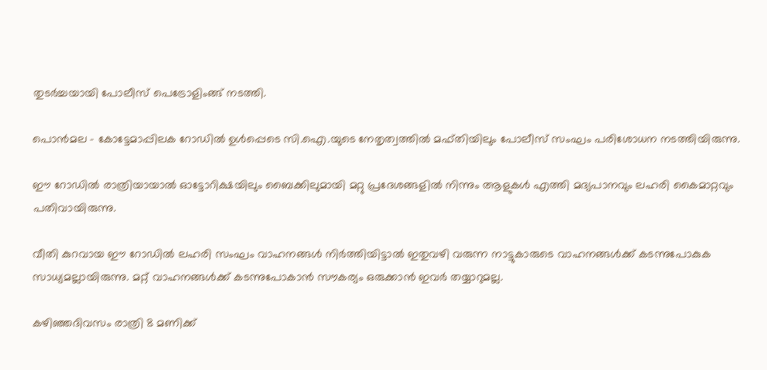തുടര്‍ച്ചയായി പോലീസ് പെട്രോളിംങ്ങ് നടത്തി.

പൊന്‍മല - കോട്ടേമാപ്പിലക റോഡില്‍ ഉള്‍പ്പെടെ സി.ഐ.യുടെ നേതൃത്വത്തില്‍ മഫ്തിയിലും പോലീസ് സംഘം പരിശോധന നടത്തിയിരുന്നു.

ഈ റോഡില്‍ രാത്രിയായാല്‍ ഓട്ടോറിക്ഷയിലും ബൈക്കിലുമായി മറ്റു പ്രദേശങ്ങളില്‍ നിന്നും ആളുകള്‍ എത്തി മദ്യപാനവും ലഹരി കൈമാറ്റവും പതിവായിരുന്നു.

വീതി കുറവായ ഈ റോഡില്‍ ലഹരി സംഘം വാഹനങ്ങള്‍ നിര്‍ത്തിയിട്ടാല്‍ ഇതുവഴി വരുന്ന നാട്ടുകാരുടെ വാഹനങ്ങള്‍ക്ക് കടന്നുപോകുക സാധ്യമല്ലായിരുന്നു. മറ്റ് വാഹനങ്ങള്‍ക്ക് കടന്നുപോകാന്‍ സൗകര്യം ഒരുക്കാന്‍ ഇവര്‍ തയ്യാറുമല്ല.

കഴിഞ്ഞദിവസം രാത്രി 8 മണിക്ക്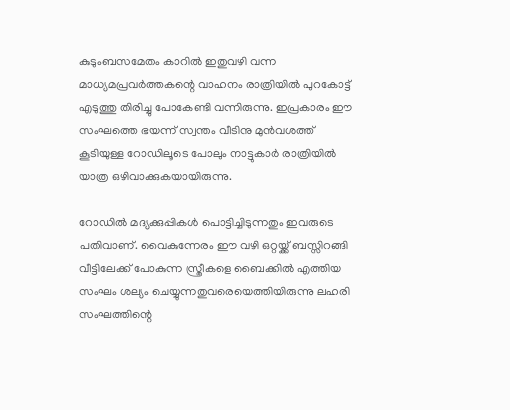കുടുംബസമേതം കാറില്‍ ഇതുവഴി വന്ന മാധ്യമപ്രവര്‍ത്തകന്റെ വാഹനം രാത്രിയില്‍ പുറകോട്ട് എടുത്തു തിരിച്ചു പോകേണ്ടി വന്നിരുന്നു. ഇപ്രകാരം ഈ സംഘത്തെ ഭയന്ന് സ്വന്തം വീടിനു മുന്‍വശത്ത് കൂടിയുള്ള റോഡിലൂടെ പോലും നാട്ടുകാര്‍ രാത്രിയില്‍ യാത്ര ഒഴിവാക്കുകയായിരുന്നു.

റോഡില്‍ മദ്യക്കുപ്പികള്‍ പൊട്ടിച്ചിടുന്നതും ഇവരുടെ പതിവാണ്. വൈകുന്നേരം ഈ വഴി ഒറ്റയ്ക്ക് ബസ്സിറങ്ങി വീട്ടിലേക്ക് പോകുന്ന സ്ത്രീകളെ ബൈക്കില്‍ എത്തിയ സംഘം ശല്യം ചെയ്യുന്നതുവരെയെത്തിയിരുന്നു ലഹരി സംഘത്തിന്റെ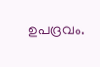ഉപദ്രവം.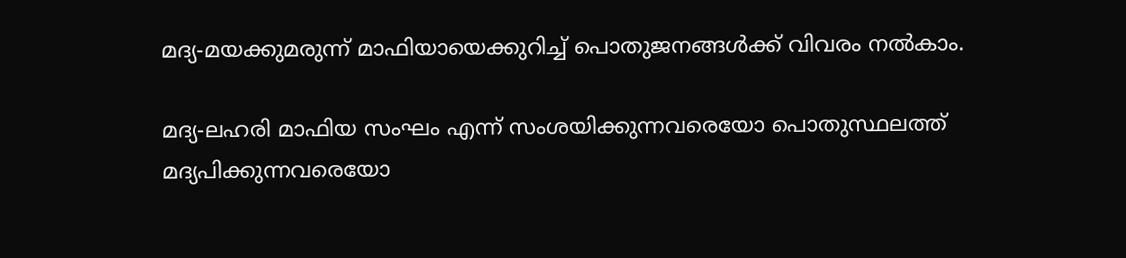മദ്യ-മയക്കുമരുന്ന് മാഫിയായെക്കുറിച്ച് പൊതുജനങ്ങള്‍ക്ക് വിവരം നല്‍കാം.

മദ്യ-ലഹരി മാഫിയ സംഘം എന്ന് സംശയിക്കുന്നവരെയോ പൊതുസ്ഥലത്ത് മദ്യപിക്കുന്നവരെയോ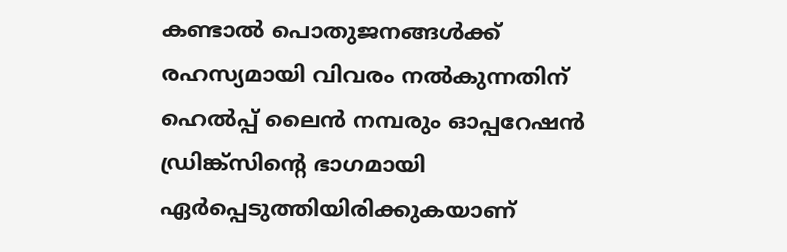കണ്ടാല്‍ പൊതുജനങ്ങള്‍ക്ക് രഹസ്യമായി വിവരം നല്‍കുന്നതിന് ഹെല്‍പ്പ് ലൈന്‍ നമ്പരും ഓപ്പറേഷന്‍ ഡ്രിങ്ക്‌സിന്റെ ഭാഗമായി ഏര്‍പ്പെടുത്തിയിരിക്കുകയാണ്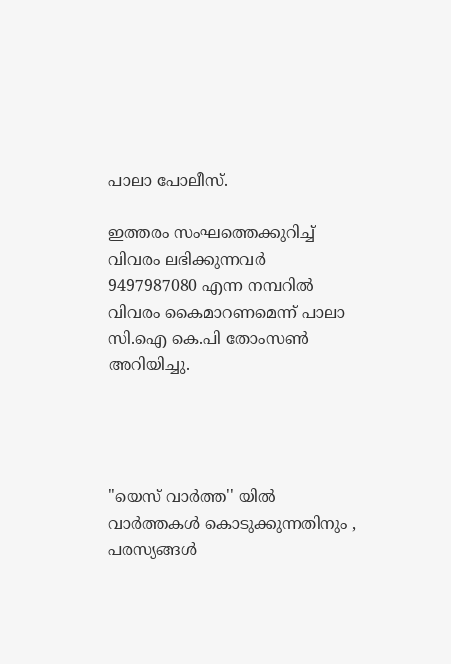പാലാ പോലീസ്.

ഇത്തരം സംഘത്തെക്കുറിച്ച് വിവരം ലഭിക്കുന്നവര്‍ 9497987080 എന്ന നമ്പറില്‍ വിവരം കൈമാറണമെന്ന് പാലാ സി.ഐ കെ.പി തോംസണ്‍ അറിയിച്ചു.




"യെസ് വാർത്ത'' യിൽ
വാർത്തകൾ കൊടുക്കുന്നതിനും ,
പരസ്യങ്ങൾ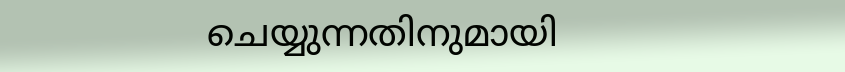ചെയ്യുന്നതിനുമായി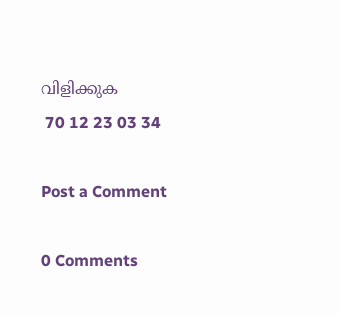വിളിക്കുക
 70 12 23 03 34

Post a Comment

0 Comments